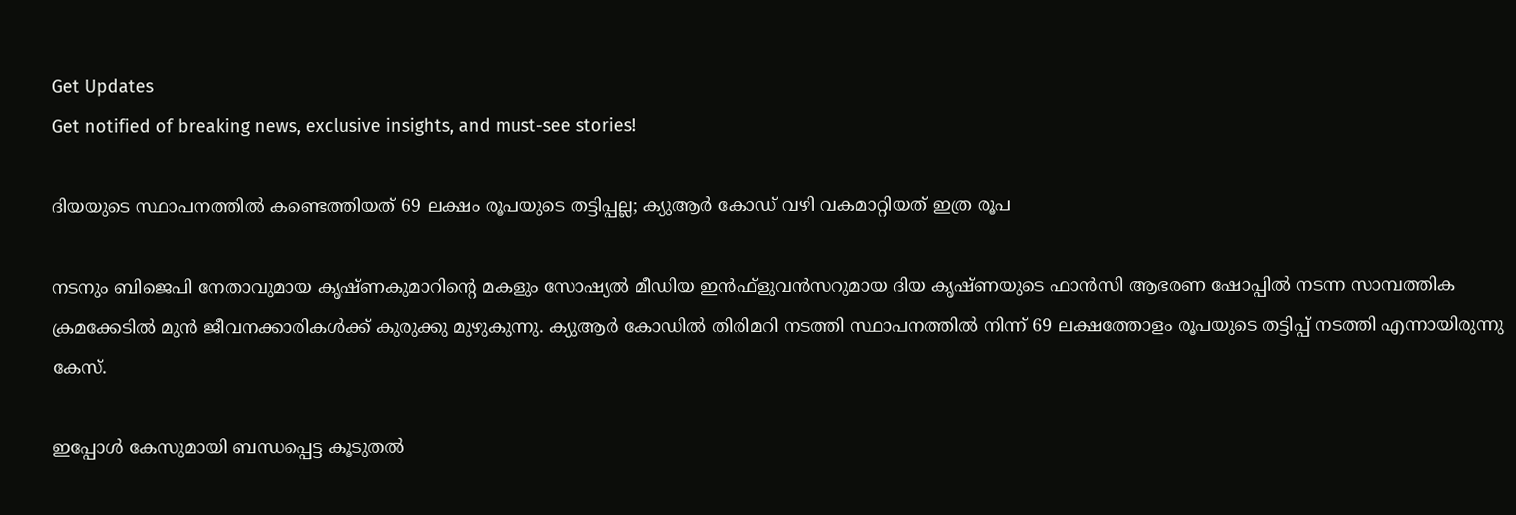Get Updates
Get notified of breaking news, exclusive insights, and must-see stories!

ദിയയുടെ സ്ഥാപനത്തില്‍ കണ്ടെത്തിയത് 69 ലക്ഷം രൂപയുടെ തട്ടിപ്പല്ല; ക്യുആര്‍ കോഡ് വഴി വകമാറ്റിയത് ഇത്ര രൂപ

നടനും ബിജെപി നേതാവുമായ കൃഷ്ണകുമാറിന്റെ മകളും സോഷ്യല്‍ മീഡിയ ഇന്‍ഫ്‌ളുവന്‍സറുമായ ദിയ കൃഷ്ണയുടെ ഫാന്‍സി ആഭരണ ഷോപ്പില്‍ നടന്ന സാമ്പത്തിക ക്രമക്കേടില്‍ മുന്‍ ജീവനക്കാരികള്‍ക്ക് കുരുക്കു മുഴുകുന്നു. ക്യുആര്‍ കോഡില്‍ തിരിമറി നടത്തി സ്ഥാപനത്തില്‍ നിന്ന് 69 ലക്ഷത്തോളം രൂപയുടെ തട്ടിപ്പ് നടത്തി എന്നായിരുന്നു കേസ്.

ഇപ്പോള്‍ കേസുമായി ബന്ധപ്പെട്ട കൂടുതല്‍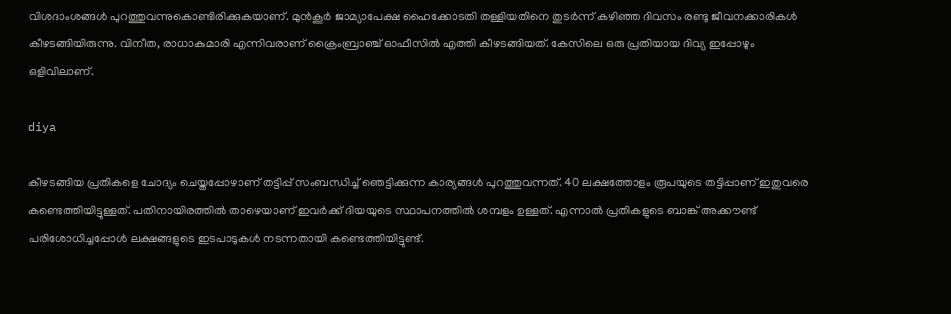വിശദാംശങ്ങള്‍ പുറത്തുവന്നുകൊണ്ടിരിക്കുകയാണ്. മുന്‍കൂര്‍ ജാമ്യാപേക്ഷ ഹൈക്കോടതി തള്ളിയതിനെ തുടര്‍ന്ന് കഴിഞ്ഞ ദിവസം രണ്ടു ജീവനക്കാരികള്‍ കീഴടങ്ങിയിരുന്നു. വിനീത, രാധാകുമാരി എന്നിവരാണ് ക്രൈംബ്രാഞ്ച് ഓഫീസില്‍ എത്തി കീഴടങ്ങിയത്. കേസിലെ ഒരു പ്രതിയായ ദിവ്യ ഇപ്പോഴും ഒളിവിലാണ്.

diya

കീഴടങ്ങിയ പ്രതികളെ ചോദ്യം ചെയ്തപ്പോഴാണ് തട്ടിപ്പ് സംബന്ധിച്ച് ഞെട്ടിക്കുന്ന കാര്യങ്ങള്‍ പുറത്തുവന്നത്. 40 ലക്ഷത്തോളം രൂപയുടെ തട്ടിപ്പാണ് ഇതുവരെ കണ്ടെത്തിയിട്ടുള്ളത്. പതിനായിരത്തില്‍ താഴെയാണ് ഇവര്‍ക്ക് ദിയയുടെ സ്ഥാപനത്തില്‍ ശമ്പളം ഉള്ളത്. എന്നാല്‍ പ്രതികളുടെ ബാങ്ക് അക്കൗണ്ട് പരിശോധിച്ചപ്പോള്‍ ലക്ഷങ്ങളുടെ ഇടപാടുകള്‍ നടന്നതായി കണ്ടെത്തിയിട്ടുണ്ട്.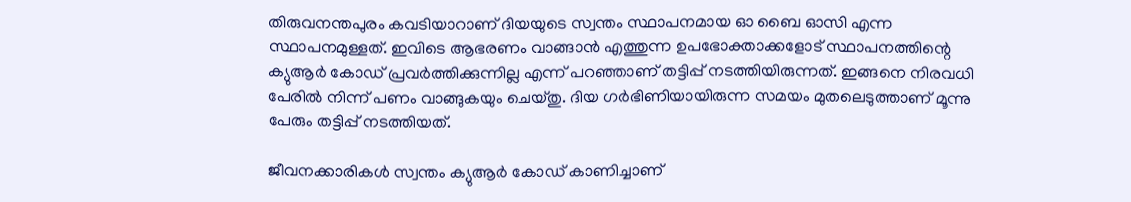തിരുവനന്തപുരം കവടിയാറാണ് ദിയയുടെ സ്വന്തം സ്ഥാപനമായ ഓ ബൈ ഓസി എന്ന സ്ഥാപനമുള്ളത്. ഇവിടെ ആഭരണം വാങ്ങാന്‍ എത്തുന്ന ഉപഭോക്താക്കളോട് സ്ഥാപനത്തിന്റെ ക്യുആര്‍ കോഡ് പ്രവര്‍ത്തിക്കുന്നില്ല എന്ന് പറഞ്ഞാണ് തട്ടിപ്പ് നടത്തിയിരുന്നത്. ഇങ്ങനെ നിരവധി പേരില്‍ നിന്ന് പണം വാങ്ങുകയും ചെയ്തു. ദിയ ഗര്‍ഭിണിയായിരുന്ന സമയം മുതലെടുത്താണ് മൂന്നു പേരും തട്ടിപ്പ് നടത്തിയത്.

ജീവനക്കാരികള്‍ സ്വന്തം ക്യുആര്‍ കോഡ് കാണിച്ചാണ്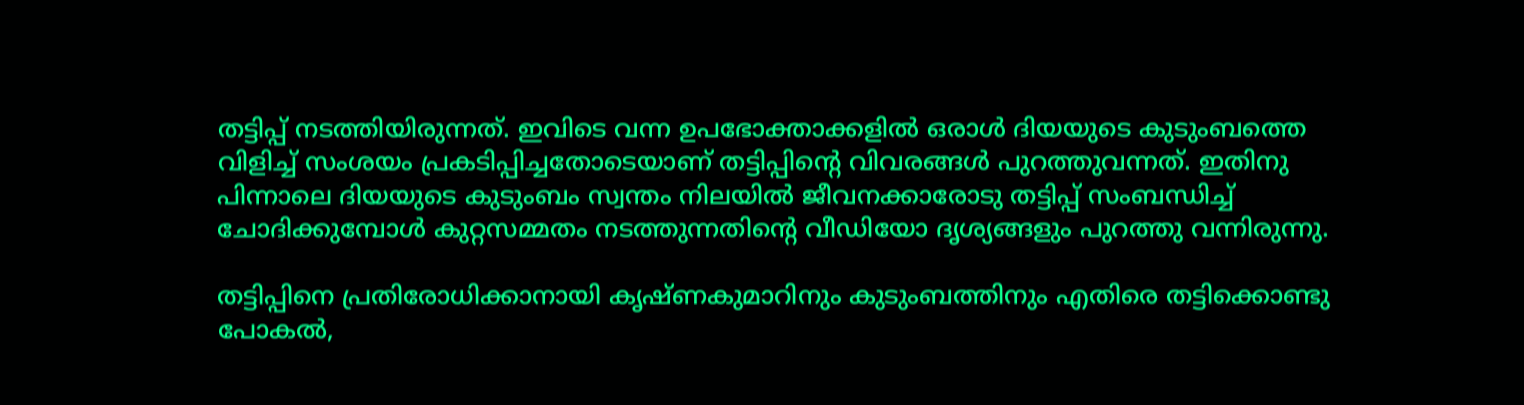തട്ടിപ്പ് നടത്തിയിരുന്നത്. ഇവിടെ വന്ന ഉപഭോക്താക്കളില്‍ ഒരാള്‍ ദിയയുടെ കുടുംബത്തെ വിളിച്ച് സംശയം പ്രകടിപ്പിച്ചതോടെയാണ് തട്ടിപ്പിന്റെ വിവരങ്ങള്‍ പുറത്തുവന്നത്. ഇതിനു പിന്നാലെ ദിയയുടെ കുടുംബം സ്വന്തം നിലയില്‍ ജീവനക്കാരോടു തട്ടിപ്പ് സംബന്ധിച്ച് ചോദിക്കുമ്പോള്‍ കുറ്റസമ്മതം നടത്തുന്നതിന്റെ വീഡിയോ ദൃശ്യങ്ങളും പുറത്തു വന്നിരുന്നു.

തട്ടിപ്പിനെ പ്രതിരോധിക്കാനായി കൃഷ്ണകുമാറിനും കുടുംബത്തിനും എതിരെ തട്ടിക്കൊണ്ടു പോകല്‍,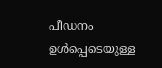പീഡനം ഉള്‍പ്പെടെയുള്ള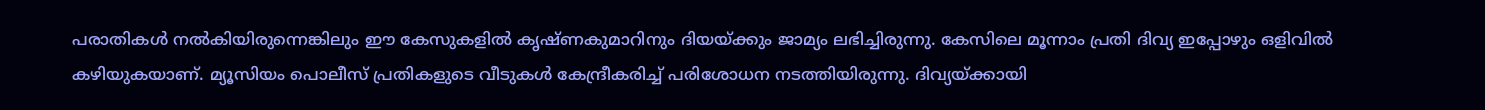പരാതികള്‍ നല്‍കിയിരുന്നെങ്കിലും ഈ കേസുകളില്‍ കൃഷ്ണകുമാറിനും ദിയയ്ക്കും ജാമ്യം ലഭിച്ചിരുന്നു. കേസിലെ മൂന്നാം പ്രതി ദിവ്യ ഇപ്പോഴും ഒളിവില്‍ കഴിയുകയാണ്. മ്യൂസിയം പൊലീസ് പ്രതികളുടെ വീടുകള്‍ കേന്ദ്രീകരിച്ച് പരിശോധന നടത്തിയിരുന്നു. ദിവ്യയ്ക്കായി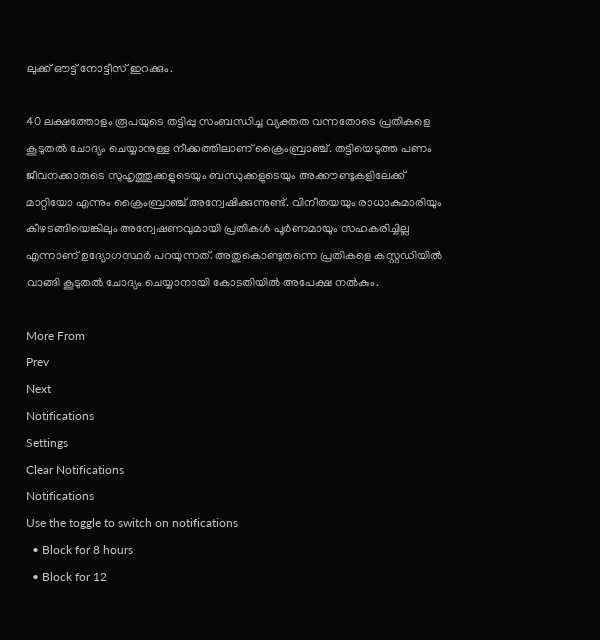ലുക്ക് ഔട്ട് നോട്ടീസ് ഇറക്കും.

40 ലക്ഷത്തോളം രൂപയുടെ തട്ടിപ്പു സംബന്ധിച്ച വ്യക്തത വന്നതോടെ പ്രതികളെ കൂടുതല്‍ ചോദ്യം ചെയ്യാനുള്ള നീക്കത്തിലാണ് ക്രൈംബ്രാഞ്ച്. തട്ടിയെടുത്ത പണം ജീവനക്കാരുടെ സുഹൃത്തുക്കളുടെയും ബന്ധുക്കളുടെയും അക്കൗണ്ടുകളിലേക്ക് മാറ്റിയോ എന്നും ക്രൈംബ്രാഞ്ച് അന്വേഷിക്കുന്നുണ്ട്. വിനീതയയും രാധാകുമാരിയും കീഴടങ്ങിയെങ്കിലും അന്വേഷണവുമായി പ്രതികള്‍ പൂര്‍ണമായും സഹകരിച്ചില്ല എന്നാണ് ഉദ്യോഗസ്ഥര്‍ പറയുന്നത്. അതുകൊണ്ടുതന്നെ പ്രതികളെ കസ്റ്റഡിയില്‍ വാങ്ങി കൂടുതല്‍ ചോദ്യം ചെയ്യാനായി കോടതിയില്‍ അപേക്ഷ നല്‍കും.

More From
Prev
Next
Notifications
Settings
Clear Notifications
Notifications
Use the toggle to switch on notifications
  • Block for 8 hours
  • Block for 12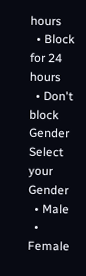hours
  • Block for 24 hours
  • Don't block
Gender
Select your Gender
  • Male
  • Female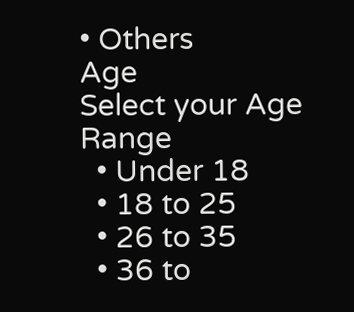• Others
Age
Select your Age Range
  • Under 18
  • 18 to 25
  • 26 to 35
  • 36 to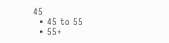45
  • 45 to 55
  • 55+